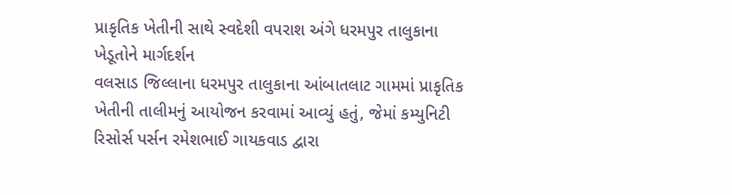પ્રાકૃતિક ખેતીની સાથે સ્વદેશી વપરાશ અંગે ધરમપુર તાલુકાના ખેડૂતોને માર્ગદર્શન
વલસાડ જિલ્લાના ધરમપુર તાલુકાના આંબાતલાટ ગામમાં પ્રાકૃતિક ખેતીની તાલીમનું આયોજન કરવામાં આવ્યું હતું, જેમાં કમ્યુનિટી રિસોર્સ પર્સન રમેશભાઈ ગાયકવાડ દ્વારા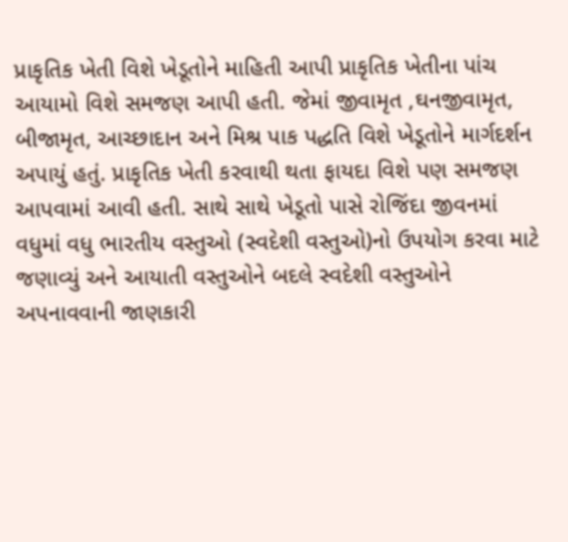પ્રાકૃતિક ખેતી વિશે ખેડૂતોને માહિતી આપી પ્રાકૃતિક ખેતીના પાંચ આયામો વિશે સમજણ આપી હતી. જેમાં જીવામૃત ,ઘનજીવામૃત, બીજામૃત, આચ્છાદાન અને મિશ્ર પાક પદ્ધતિ વિશે ખેડૂતોને માર્ગદર્શન અપાયું હતું. પ્રાકૃતિક ખેતી કરવાથી થતા ફાયદા વિશે પણ સમજણ આપવામાં આવી હતી. સાથે સાથે ખેડૂતો પાસે રોજિંદા જીવનમાં વધુમાં વધુ ભારતીય વસ્તુઓ (સ્વદેશી વસ્તુઓ)નો ઉપયોગ કરવા માટે જણાવ્યું અને આયાતી વસ્તુઓને બદલે સ્વદેશી વસ્તુઓને અપનાવવાની જાણકારી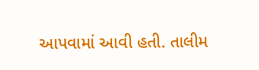આપવામાં આવી હતી. તાલીમ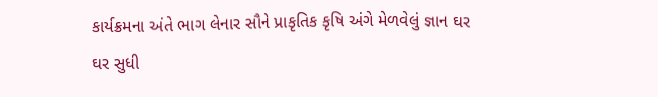કાર્યક્રમના અંતે ભાગ લેનાર સૌને પ્રાકૃતિક કૃષિ અંગે મેળવેલું જ્ઞાન ઘર ઘર સુધી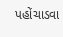પહોંચાડવા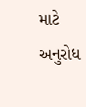માટે અનુરોધ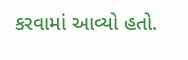કરવામાં આવ્યો હતો.